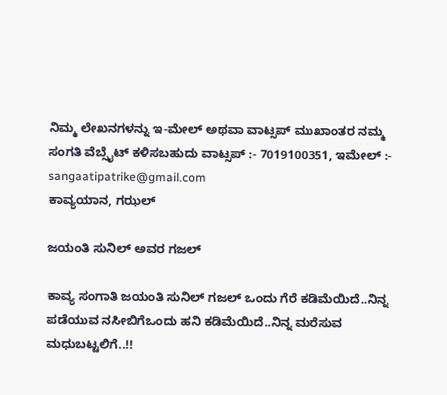ನಿಮ್ಮ ಲೇಖನಗಳನ್ನು ಇ-ಮೇಲ್ ಅಥವಾ ವಾಟ್ಸಪ್ ಮುಖಾಂತರ ನಮ್ಮ ಸಂಗತಿ ವೆಬ್ಸೈಟ್ ಕಳಿಸಬಹುದು ವಾಟ್ಸಪ್‌ :- 7019100351, ಇಮೇಲ್ :- sangaatipatrike@gmail.com
ಕಾವ್ಯಯಾನ, ಗಝಲ್

ಜಯಂತಿ ಸುನಿಲ್ ಅವರ ಗಜಲ್

ಕಾವ್ಯ ಸಂಗಾತಿ ಜಯಂತಿ ಸುನಿಲ್ ಗಜಲ್ ಒಂದು ಗೆರೆ ಕಡಿಮೆಯಿದೆ..ನಿನ್ನ ಪಡೆಯುವ ನಸೀಬಿಗೆಒಂದು ಹನಿ ಕಡಿಮೆಯಿದೆ..ನಿನ್ನ ಮರೆಸುವ ಮಧುಬಟ್ಟಲಿಗೆ..!!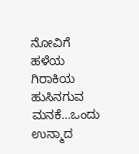ನೋವಿಗೆ ಹಳೆಯ ಗಿರಾಕಿಯ ಹುಸಿನಗುವ ಮನಕೆ…ಒಂದು ಉನ್ಮಾದ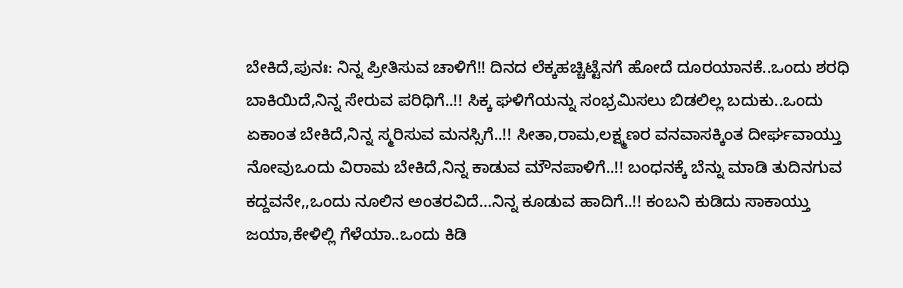ಬೇಕಿದೆ,ಪುನಃ: ನಿನ್ನ ಪ್ರೀತಿಸುವ ಚಾಳಿಗೆ!! ದಿನದ ಲೆಕ್ಕಹಚ್ಚಿಟ್ಟೆನಗೆ ಹೋದೆ ದೂರಯಾನಕೆ..ಒಂದು ಶರಧಿ ಬಾಕಿಯಿದೆ,ನಿನ್ನ ಸೇರುವ ಪರಿಧಿಗೆ..!! ಸಿಕ್ಕ ಘಳಿಗೆಯನ್ನು ಸಂಭ್ರಮಿಸಲು ಬಿಡಲಿಲ್ಲ ಬದುಕು..ಒಂದು ಏಕಾಂತ ಬೇಕಿದೆ,ನಿನ್ನ ಸ್ಮರಿಸುವ ಮನಸ್ಸಿಗೆ..!! ಸೀತಾ,ರಾಮ,ಲಕ್ಷ್ಮಣರ ವನವಾಸಕ್ಕಿಂತ ದೀರ್ಘವಾಯ್ತು ನೋವುಒಂದು ವಿರಾಮ ಬೇಕಿದೆ,ನಿನ್ನ ಕಾಡುವ ಮೌನಪಾಳಿಗೆ..!! ಬಂಧನಕ್ಕೆ ಬೆನ್ನು ಮಾಡಿ ತುದಿನಗುವ ಕದ್ದವನೇ,,ಒಂದು ನೂಲಿನ ಅಂತರವಿದೆ…ನಿನ್ನ ಕೂಡುವ ಹಾದಿಗೆ..!! ಕಂಬನಿ ಕುಡಿದು ಸಾಕಾಯ್ತು ಜಯಾ,ಕೇಳಿಲ್ಲಿ ಗೆಳೆಯಾ..ಒಂದು ಕಿಡಿ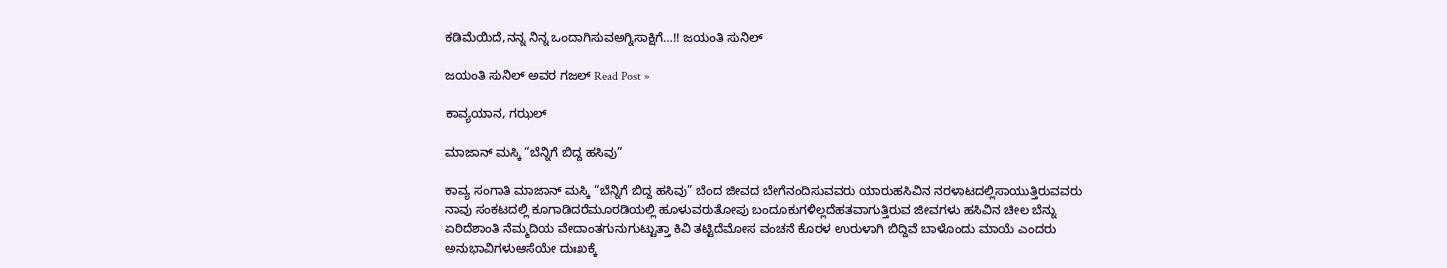ಕಡಿಮೆಯಿದೆ,ನನ್ನ ನಿನ್ನ ಒಂದಾಗಿಸುವಅಗ್ನಿಸಾಕ್ಷಿಗೆ…!! ಜಯಂತಿ ಸುನಿಲ್

ಜಯಂತಿ ಸುನಿಲ್ ಅವರ ಗಜಲ್ Read Post »

ಕಾವ್ಯಯಾನ, ಗಝಲ್

ಮಾಜಾನ್ ಮಸ್ಕಿ “ಬೆನ್ನಿಗೆ ಬಿದ್ದ ಹಸಿವು”

ಕಾವ್ಯ ಸಂಗಾತಿ ಮಾಜಾನ್ ಮಸ್ಕಿ “ಬೆನ್ನಿಗೆ ಬಿದ್ದ ಹಸಿವು” ಬೆಂದ ಜೀವದ ಬೇಗೆನಂದಿಸುವವರು ಯಾರುಹಸಿವಿನ ನರಳಾಟದಲ್ಲಿಸಾಯುತ್ತಿರುವವರು ನಾವು ಸಂಕಟದಲ್ಲಿ ಕೂಗಾಡಿದರೆಮೂರಡಿಯಲ್ಲಿ ಹೂಳುವರುತೋಪು ಬಂದೂಕುಗಳಿಲ್ಲದೆಹತವಾಗುತ್ತಿರುವ ಜೀವಗಳು ಹಸಿವಿನ ಚೀಲ ಬೆನ್ನು ಏರಿದೆಶಾಂತಿ ನೆಮ್ಮದಿಯ ವೇದಾಂತಗುನುಗುಟ್ಟುತ್ತಾ ಕಿವಿ ತಟ್ಟಿದೆಮೋಸ ವಂಚನೆ ಕೊರಳ ಉರುಳಾಗಿ ಬಿದ್ದಿವೆ ಬಾಳೊಂದು ಮಾಯೆ ಎಂದರು ಅನುಭಾವಿಗಳುಆಸೆಯೇ ದುಃಖಕ್ಕೆ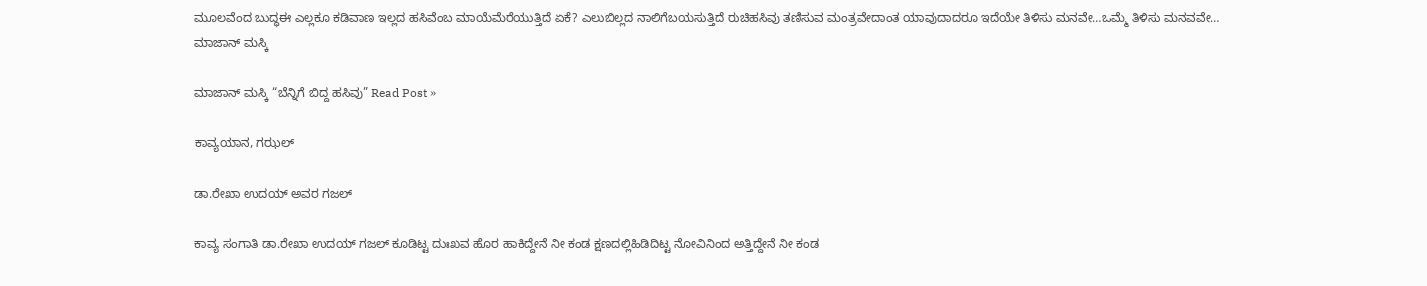ಮೂಲವೆಂದ ಬುದ್ಧಈ ಎಲ್ಲಕೂ ಕಡಿವಾಣ ಇಲ್ಲದ ಹಸಿವೆಂಬ ಮಾಯೆಮೆರೆಯುತ್ತಿದೆ ಏಕೆ? ಎಲುಬಿಲ್ಲದ ನಾಲಿಗೆಬಯಸುತ್ತಿದೆ ರುಚಿಹಸಿವು ತಣಿಸುವ ಮಂತ್ರವೇದಾಂತ ಯಾವುದಾದರೂ ಇದೆಯೇ ತಿಳಿಸು ಮನವೇ…ಒಮ್ಮೆ ತಿಳಿಸು ಮನವವೇ… ಮಾಜಾನ್ ಮಸ್ಕಿ

ಮಾಜಾನ್ ಮಸ್ಕಿ “ಬೆನ್ನಿಗೆ ಬಿದ್ದ ಹಸಿವು” Read Post »

ಕಾವ್ಯಯಾನ, ಗಝಲ್

ಡಾ.ರೇಖಾ ಉದಯ್‌ ಅವರ ಗಜಲ್

ಕಾವ್ಯ ಸಂಗಾತಿ ಡಾ.ರೇಖಾ ಉದಯ್‌ ಗಜಲ್ ಕೂಡಿಟ್ಟ ದುಃಖವ ಹೊರ ಹಾಕಿದ್ದೇನೆ ನೀ ಕಂಡ ಕ್ಷಣದಲ್ಲಿಹಿಡಿದಿಟ್ಟ ನೋವಿನಿಂದ ಅತ್ತಿದ್ದೇನೆ ನೀ ಕಂಡ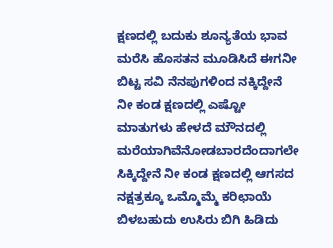ಕ್ಷಣದಲ್ಲಿ ಬದುಕು ಶೂನ್ಯತೆಯ ಭಾವ ಮರೆಸಿ ಹೊಸತನ ಮೂಡಿಸಿದೆ ಈಗನೀ ಬಿಟ್ಟ ಸವಿ ನೆನಪುಗಳಿಂದ ನಕ್ಕಿದ್ದೇನೆ ನೀ ಕಂಡ ಕ್ಷಣದಲ್ಲಿ ಎಷ್ಟೋ ಮಾತುಗಳು ಹೇಳದೆ ಮೌನದಲ್ಲಿ ಮರೆಯಾಗಿವೆನೋಡಬಾರದೆಂದಾಗಲೇ ಸಿಕ್ಕಿದ್ದೇನೆ ನೀ ಕಂಡ ಕ್ಷಣದಲ್ಲಿ ಆಗಸದ ನಕ್ಷತ್ರಕ್ಕೂ ಒಮ್ಮೊಮ್ಮೆ ಕರಿಛಾಯೆ ಬಿಳಬಹುದು ಉಸಿರು ಬಿಗಿ ಹಿಡಿದು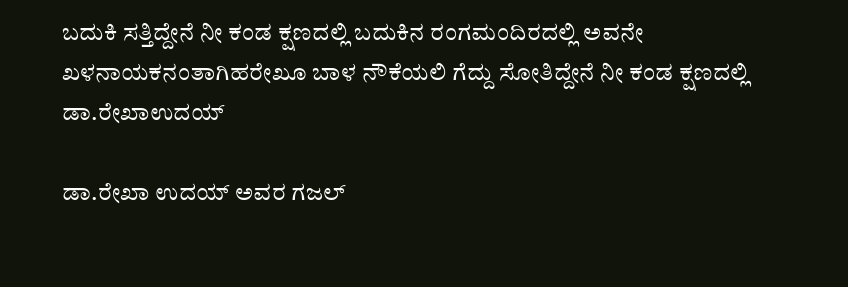ಬದುಕಿ ಸತ್ತಿದ್ದೇನೆ ನೀ ಕಂಡ ಕ್ಷಣದಲ್ಲಿ ಬದುಕಿನ ರಂಗಮಂದಿರದಲ್ಲಿ ಅವನೇ ಖಳನಾಯಕನಂತಾಗಿಹರೇಖೂ ಬಾಳ ನೌಕೆಯಲಿ ಗೆದ್ದು ಸೋತಿದ್ದೇನೆ ನೀ ಕಂಡ ಕ್ಷಣದಲ್ಲಿ ಡಾ.ರೇಖಾಉದಯ್

ಡಾ.ರೇಖಾ ಉದಯ್‌ ಅವರ ಗಜಲ್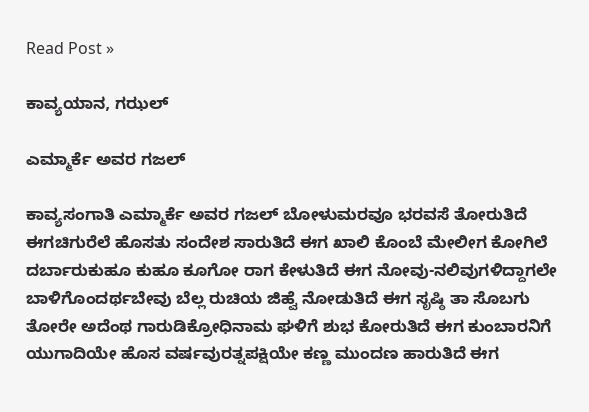Read Post »

ಕಾವ್ಯಯಾನ, ಗಝಲ್

ಎಮ್ಮಾರ್ಕೆ ಅವರ ಗಜಲ್

ಕಾವ್ಯಸಂಗಾತಿ ಎಮ್ಮಾರ್ಕೆ ಅವರ ಗಜಲ್ ಬೋಳುಮರವೂ ಭರವಸೆ ತೋರುತಿದೆ ಈಗಚಿಗುರೆಲೆ ಹೊಸತು ಸಂದೇಶ ಸಾರುತಿದೆ ಈಗ ಖಾಲಿ ಕೊಂಬೆ ಮೇಲೀಗ ಕೋಗಿಲೆ ದರ್ಬಾರುಕುಹೂ ಕುಹೂ ಕೂಗೋ ರಾಗ ಕೇಳುತಿದೆ ಈಗ ನೋವು-ನಲಿವುಗಳಿದ್ದಾಗಲೇ ಬಾಳಿಗೊಂದರ್ಥಬೇವು ಬೆಲ್ಲ ರುಚಿಯ ಜಿಹ್ವೆ ನೋಡುತಿದೆ ಈಗ ಸೃಷ್ಠಿ‌ ತಾ ಸೊಬಗು ತೋರೇ ಅದೆಂಥ ಗಾರುಡಿಕ್ರೋಧಿನಾಮ ಘಳಿಗೆ ಶುಭ ಕೋರುತಿದೆ ಈಗ ಕುಂಬಾರನಿಗೆ ಯುಗಾದಿಯೇ ಹೊಸ ವರ್ಷವುರತ್ನಪಕ್ಷಿಯೇ ಕಣ್ಣ ಮುಂದಣ ಹಾರುತಿದೆ ಈಗ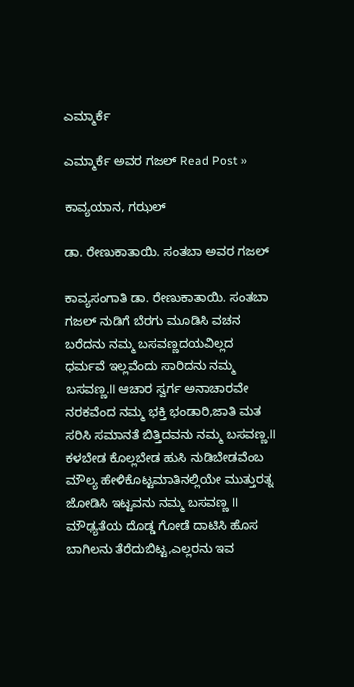ಎಮ್ಮಾರ್ಕೆ

ಎಮ್ಮಾರ್ಕೆ ಅವರ ಗಜಲ್ Read Post »

ಕಾವ್ಯಯಾನ, ಗಝಲ್

ಡಾ. ರೇಣುಕಾತಾಯಿ. ಸಂತಬಾ ಅವರ ಗಜಲ್

ಕಾವ್ಯಸಂಗಾತಿ ಡಾ. ರೇಣುಕಾತಾಯಿ. ಸಂತಬಾ ಗಜಲ್ ನುಡಿಗೆ ಬೆರಗು ಮೂಡಿಸಿ ವಚನ ಬರೆದನು ನಮ್ಮ ಬಸವಣ್ಣದಯವಿಲ್ಲದ ಧರ್ಮವೆ ಇಲ್ಲವೆಂದು ಸಾರಿದನು ನಮ್ಮ ಬಸವಣ್ಣ.ll ಆಚಾರ ಸ್ವರ್ಗ ಅನಾಚಾರವೇ ನರಕವೆಂದ ನಮ್ಮ ಭಕ್ತಿ ಭಂಡಾರಿ,ಜಾತಿ ಮತ ಸರಿಸಿ ಸಮಾನತೆ ಬಿತ್ತಿದವನು ನಮ್ಮ ಬಸವಣ್ಣ.ll ಕಳಬೇಡ ಕೊಲ್ಲಬೇಡ ಹುಸಿ ನುಡಿಬೇಡವೆಂಬ ಮೌಲ್ಯ ಹೇಳಿಕೊಟ್ಟಮಾತಿನಲ್ಲಿಯೇ ಮುತ್ತುರತ್ನ ಜೋಡಿಸಿ ಇಟ್ಟವನು ನಮ್ಮ ಬಸವಣ್ಣ ll ಮೌಢ್ಯತೆಯ ದೊಡ್ಡ ಗೋಡೆ ದಾಟಿಸಿ ಹೊಸ ಬಾಗಿಲನು ತೆರೆದುಬಿಟ್ಟ,ಎಲ್ಲರನು ಇವ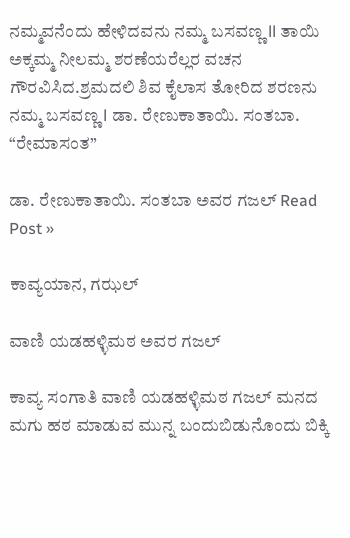ನಮ್ಮವನೆಂದು ಹೇಳಿದವನು ನಮ್ಮ ಬಸವಣ್ಣ ll ತಾಯಿ ಅಕ್ಕಮ್ಮ ನೀಲಮ್ಮ ಶರಣೆಯರೆಲ್ಲರ ವಚನ ಗೌರವಿಸಿದ.ಶ್ರಮದಲಿ ಶಿವ ಕೈಲಾಸ ತೋರಿದ ಶರಣನು ನಮ್ಮ ಬಸವಣ್ಣ l ಡಾ. ರೇಣುಕಾತಾಯಿ. ಸಂತಬಾ. “ರೇಮಾಸಂತ”

ಡಾ. ರೇಣುಕಾತಾಯಿ. ಸಂತಬಾ ಅವರ ಗಜಲ್ Read Post »

ಕಾವ್ಯಯಾನ, ಗಝಲ್

ವಾಣಿ ಯಡಹಳ್ಳಿಮಠ ಅವರ ಗಜಲ್

ಕಾವ್ಯ ಸಂಗಾತಿ ವಾಣಿ ಯಡಹಳ್ಳಿಮಠ ಗಜಲ್ ಮನದ ಮಗು ಹಠ ಮಾಡುವ ಮುನ್ನ ಬಂದುಬಿಡುನೊಂದು ಬಿಕ್ಕಿ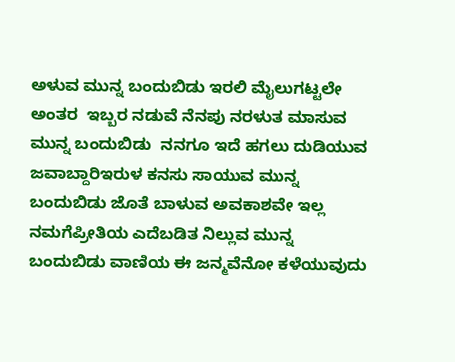ಅಳುವ ಮುನ್ನ ಬಂದುಬಿಡು ಇರಲಿ ಮೈಲುಗಟ್ಟಲೇ ಅಂತರ  ಇಬ್ಬರ ನಡುವೆ ನೆನಪು ನರಳುತ ಮಾಸುವ ಮುನ್ನ ಬಂದುಬಿಡು  ನನಗೂ ಇದೆ ಹಗಲು ದುಡಿಯುವ ಜವಾಬ್ದಾರಿಇರುಳ ಕನಸು ಸಾಯುವ ಮುನ್ನ ಬಂದುಬಿಡು ಜೊತೆ ಬಾಳುವ ಅವಕಾಶವೇ ಇಲ್ಲ ನಮಗೆಪ್ರೀತಿಯ ಎದೆಬಡಿತ ನಿಲ್ಲುವ ಮುನ್ನ ಬಂದುಬಿಡು ವಾಣಿಯ ಈ ಜನ್ಮವೆನೋ ಕಳೆಯುವುದು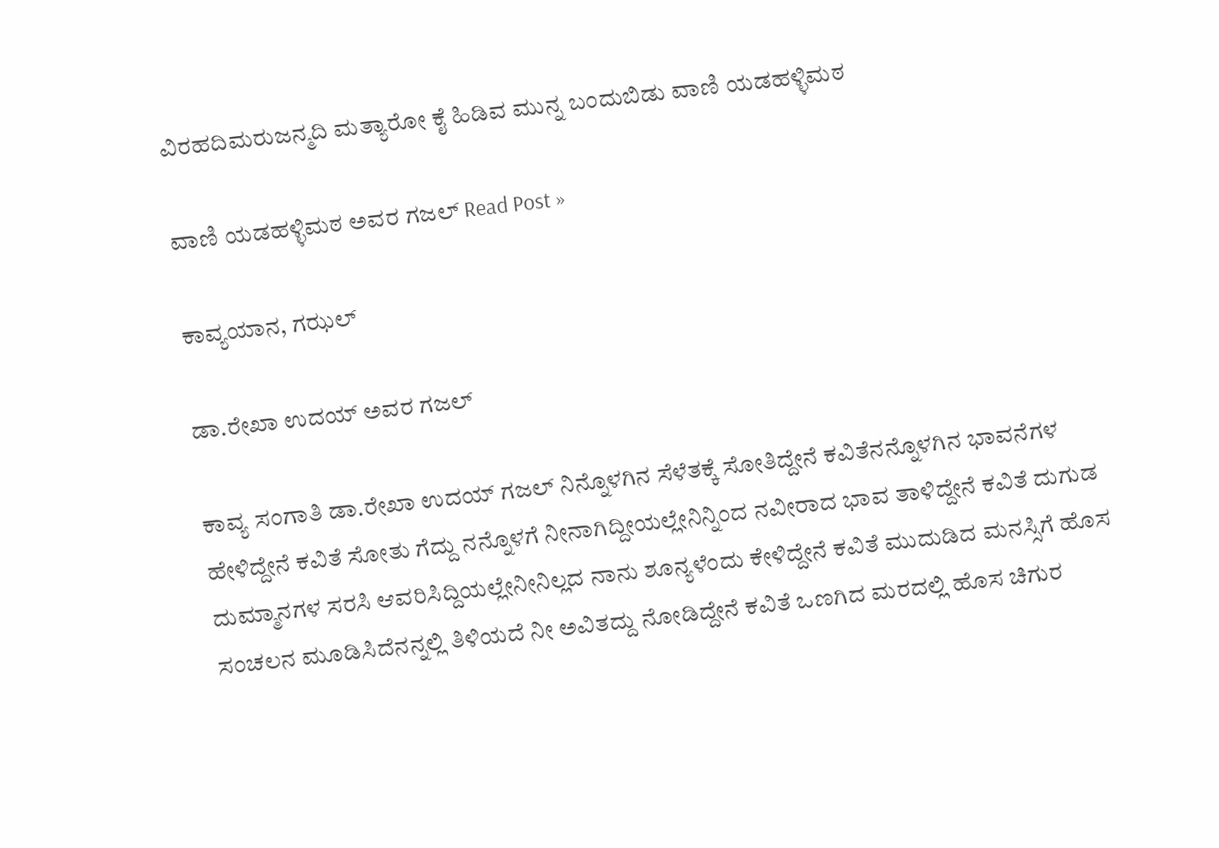ವಿರಹದಿಮರುಜನ್ಮದಿ ಮತ್ಯಾರೋ ಕೈ ಹಿಡಿವ ಮುನ್ನ ಬಂದುಬಿಡು ವಾಣಿ ಯಡಹಳ್ಳಿಮಠ

ವಾಣಿ ಯಡಹಳ್ಳಿಮಠ ಅವರ ಗಜಲ್ Read Post »

ಕಾವ್ಯಯಾನ, ಗಝಲ್

ಡಾ.ರೇಖಾ ಉದಯ್‌ ಅವರ ಗಜಲ್

ಕಾವ್ಯ ಸಂಗಾತಿ ಡಾ.ರೇಖಾ ಉದಯ್‌ ಗಜಲ್ ನಿನ್ನೊಳಗಿನ ಸೆಳೆತಕ್ಕೆ ಸೋತಿದ್ದೇನೆ ಕವಿತೆನನ್ನೊಳಗಿನ ಭಾವನೆಗಳ ಹೇಳಿದ್ದೇನೆ ಕವಿತೆ ಸೋತು ಗೆದ್ದು ನನ್ನೊಳಗೆ ನೀನಾಗಿದ್ದೀಯಲ್ಲೇನಿನ್ನಿಂದ ನವೀರಾದ ಭಾವ ತಾಳಿದ್ದೇನೆ ಕವಿತೆ ದುಗುಡ  ದುಮ್ಮಾನಗಳ ಸರಸಿ ಆವರಿಸಿದ್ದಿಯಲ್ಲೇನೀನಿಲ್ಲದ ನಾನು ಶೂನ್ಯಳೆಂದು ಕೇಳಿದ್ದೇನೆ ಕವಿತೆ ಮುದುಡಿದ ಮನಸ್ಸಿಗೆ ಹೊಸ ಸಂಚಲನ ಮೂಡಿಸಿದೆನನ್ನಲ್ಲಿ ತಿಳಿಯದೆ ನೀ ಅವಿತದ್ದು ನೋಡಿದ್ದೇನೆ ಕವಿತೆ ಒಣಗಿದ ಮರದಲ್ಲಿ ಹೊಸ ಚಿಗುರ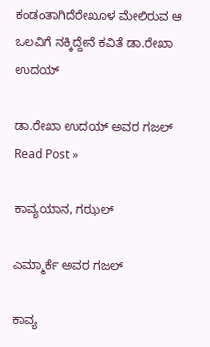ಕಂಡಂತಾಗಿದೆರೇಖೂಳ ಮೇಲಿರುವ ಆ ಒಲವಿಗೆ ನಕ್ಕಿದ್ದೇನೆ ಕವಿತೆ ಡಾ.ರೇಖಾ ಉದಯ್

ಡಾ.ರೇಖಾ ಉದಯ್‌ ಅವರ ಗಜಲ್ Read Post »

ಕಾವ್ಯಯಾನ, ಗಝಲ್

ಎಮ್ಮಾರ್ಕೆ ಅವರ ಗಜಲ್

ಕಾವ್ಯ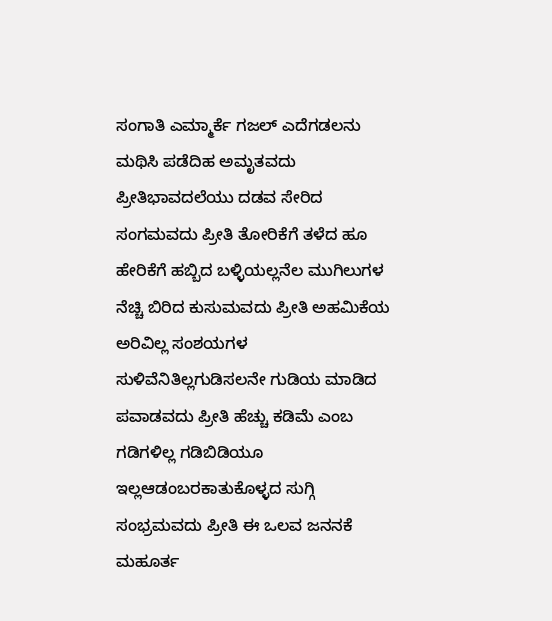ಸಂಗಾತಿ ಎಮ್ಮಾರ್ಕೆ ಗಜಲ್ ಎದೆಗಡಲನು ಮಥಿಸಿ ಪಡೆದಿಹ ಅಮೃತವದು ಪ್ರೀತಿಭಾವದಲೆಯು ದಡವ ಸೇರಿದ ಸಂಗಮವದು ಪ್ರೀತಿ ತೋರಿಕೆಗೆ ತಳೆದ ಹೂ ಹೇರಿಕೆಗೆ ಹಬ್ಬಿದ ಬಳ್ಳಿಯಲ್ಲನೆಲ ಮುಗಿಲುಗಳ ನೆಚ್ಚಿ ಬಿರಿದ ಕುಸುಮವದು ಪ್ರೀತಿ ಅಹಮಿಕೆಯ ಅರಿವಿಲ್ಲ ಸಂಶಯಗಳ ಸುಳಿವೆನಿತಿಲ್ಲಗುಡಿಸಲನೇ ಗುಡಿಯ ಮಾಡಿದ ಪವಾಡವದು ಪ್ರೀತಿ ಹೆಚ್ಚು ಕಡಿಮೆ ಎಂಬ ಗಡಿಗಳಿಲ್ಲ ಗಡಿಬಿಡಿಯೂ ಇಲ್ಲಆಡಂಬರಕಾತುಕೊಳ್ಳದ ಸುಗ್ಗಿ ಸಂಭ್ರಮವದು ಪ್ರೀತಿ ಈ ಒಲವ ಜನನಕೆ ಮಹೂರ್ತ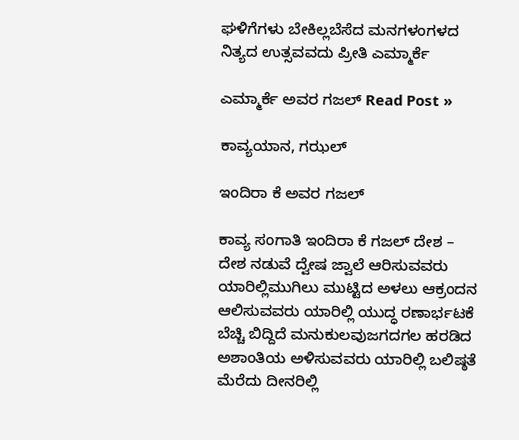ಘಳಿಗೆಗಳು ಬೇಕಿಲ್ಲಬೆಸೆದ ಮನಗಳಂಗಳದ ನಿತ್ಯದ ಉತ್ಸವವದು ಪ್ರೀತಿ ಎಮ್ಮಾರ್ಕೆ

ಎಮ್ಮಾರ್ಕೆ ಅವರ ಗಜಲ್ Read Post »

ಕಾವ್ಯಯಾನ, ಗಝಲ್

ಇಂದಿರಾ ಕೆ ಅವರ ಗಜಲ್

ಕಾವ್ಯ ಸಂಗಾತಿ ಇಂದಿರಾ ಕೆ ಗಜಲ್ ದೇಶ – ದೇಶ ನಡುವೆ ದ್ವೇಷ ಜ್ವಾಲೆ ಆರಿಸುವವರು ಯಾರಿಲ್ಲಿಮುಗಿಲು ಮುಟ್ಟಿದ ಅಳಲು ಆಕ್ರಂದನ ಆಲಿಸುವವರು ಯಾರಿಲ್ಲಿ ಯುದ್ಧ ರಣಾರ್ಭಟಕೆ ಬೆಚ್ಚಿ ಬಿದ್ದಿದೆ ಮನುಕುಲವುಜಗದಗಲ ಹರಡಿದ ಅಶಾಂತಿಯ ಅಳಿಸುವವರು ಯಾರಿಲ್ಲಿ ಬಲಿಷ್ಠತೆ ಮೆರೆದು ದೀನರಿಲ್ಲಿ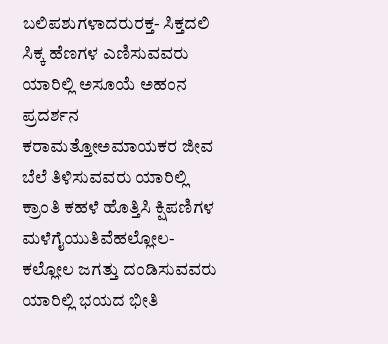ಬಲಿಪಶುಗಳಾದರುರಕ್ತ- ಸಿಕ್ತದಲಿ ಸಿಕ್ಕ ಹೆಣಗಳ ಎಣಿಸುವವರು ಯಾರಿಲ್ಲಿ ಅಸೂಯೆ ಅಹಂನ ಪ್ರದರ್ಶನ ಕರಾಮತ್ತೋಅಮಾಯಕರ ಜೀವ ಬೆಲೆ ತಿಳಿಸುವವರು ಯಾರಿಲ್ಲಿ ಕ್ರಾಂತಿ ಕಹಳೆ ಹೊತ್ತಿಸಿ ಕ್ಷಿಪಣಿಗಳ ಮಳೆಗೈಯುತಿವೆಹಲ್ಲೋಲ- ಕಲ್ಲೋಲ ಜಗತ್ತು ದಂಡಿಸುವವರು ಯಾರಿಲ್ಲಿ ಭಯದ ಭೀತಿ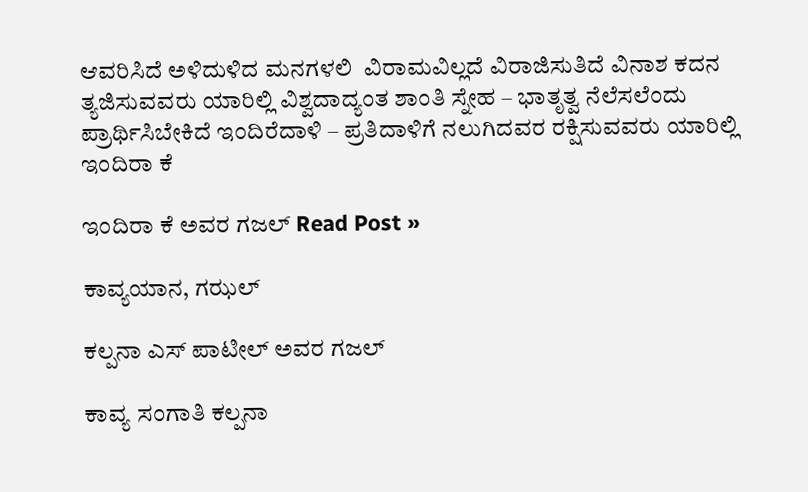ಆವರಿಸಿದೆ ಅಳಿದುಳಿದ ಮನಗಳಲಿ  ವಿರಾಮವಿಲ್ಲದೆ ವಿರಾಜಿಸುತಿದೆ ವಿನಾಶ ಕದನ ತ್ಯಜಿಸುವವರು ಯಾರಿಲ್ಲಿ ವಿಶ್ವದಾದ್ಯಂತ ಶಾಂತಿ ಸ್ನೇಹ – ಭಾತೃತ್ವ ನೆಲೆಸಲೆಂದು ಪ್ರಾರ್ಥಿಸಿಬೇಕಿದೆ ಇಂದಿರೆದಾಳಿ – ಪ್ರತಿದಾಳಿಗೆ ನಲುಗಿದವರ ರಕ್ಷಿಸುವವರು ಯಾರಿಲ್ಲಿ ಇಂದಿರಾ ಕೆ

ಇಂದಿರಾ ಕೆ ಅವರ ಗಜಲ್ Read Post »

ಕಾವ್ಯಯಾನ, ಗಝಲ್

ಕಲ್ಪನಾ ಎಸ್‌ ಪಾಟೀಲ್‌ ಅವರ ಗಜಲ್

ಕಾವ್ಯ ಸಂಗಾತಿ ಕಲ್ಪನಾ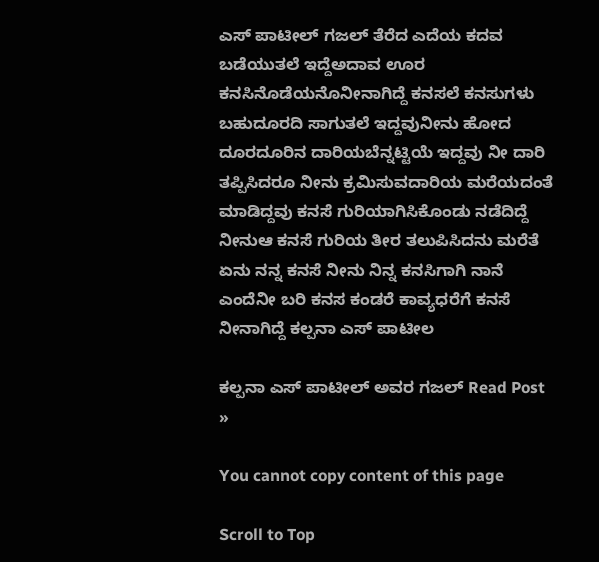ಎಸ್‌ ಪಾಟೀಲ್‌ ಗಜಲ್ ತೆರೆದ ಎದೆಯ ಕದವ ಬಡೆಯುತಲೆ ಇದ್ದೆಅದಾವ ಊರ ಕನಸಿನೊಡೆಯನೊನೀನಾಗಿದ್ದೆ ಕನಸಲೆ ಕನಸುಗಳು ಬಹುದೂರದಿ ಸಾಗುತಲೆ ಇದ್ದವುನೀನು ಹೋದ ದೂರದೂರಿನ ದಾರಿಯಬೆನ್ನಟ್ಟಿಯೆ ಇದ್ದವು ನೀ ದಾರಿ ತಪ್ಪಿಸಿದರೂ ನೀನು ಕ್ರಮಿಸುವದಾರಿಯ ಮರೆಯದಂತೆ ಮಾಡಿದ್ದವು ಕನಸೆ ಗುರಿಯಾಗಿಸಿಕೊಂಡು ನಡೆದಿದ್ದೆ ನೀನುಆ ಕನಸೆ ಗುರಿಯ ತೀರ ತಲುಪಿಸಿದನು ಮರೆತೆ ಏನು ನನ್ನ ಕನಸೆ ನೀನು ನಿನ್ನ ಕನಸಿಗಾಗಿ ನಾನೆ ಎಂದೆನೀ ಬರಿ ಕನಸ ಕಂಡರೆ ಕಾವ್ಯಧರೆಗೆ ಕನಸೆ ನೀನಾಗಿದ್ದೆ ಕಲ್ಪನಾ ಎಸ್ ಪಾಟೀಲ

ಕಲ್ಪನಾ ಎಸ್‌ ಪಾಟೀಲ್‌ ಅವರ ಗಜಲ್ Read Post »

You cannot copy content of this page

Scroll to Top